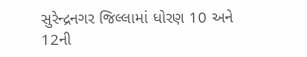સુરેન્દ્રનગર જિલ્લામાં ધોરણ 10 અને 12ની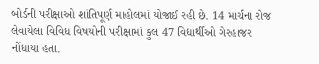બોર્ડની પરીક્ષાઓ શાંતિપૂર્ણ માહોલમાં યોજાઈ રહી છે. 14 માર્ચના રોજ લેવાયેલા વિવિધ વિષયોની પરીક્ષામાં કુલ 47 વિદ્યાર્થીઓ ગેરહાજર નોંધાયા હતા.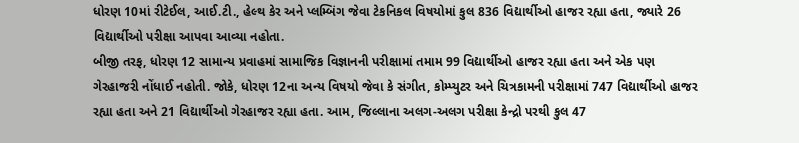ધોરણ 10માં રીટેઈલ, આઈ.ટી., હેલ્થ કેર અને પ્લમ્બિંગ જેવા ટેકનિકલ વિષયોમાં કુલ 836 વિદ્યાર્થીઓ હાજર રહ્યા હતા, જ્યારે 26 વિદ્યાર્થીઓ પરીક્ષા આપવા આવ્યા નહોતા.
બીજી તરફ, ધોરણ 12 સામાન્ય પ્રવાહમાં સામાજિક વિજ્ઞાનની પરીક્ષામાં તમામ 99 વિદ્યાર્થીઓ હાજર રહ્યા હતા અને એક પણ ગેરહાજરી નોંધાઈ નહોતી. જોકે, ધોરણ 12ના અન્ય વિષયો જેવા કે સંગીત, કોમ્પ્યુટર અને ચિત્રકામની પરીક્ષામાં 747 વિદ્યાર્થીઓ હાજર રહ્યા હતા અને 21 વિદ્યાર્થીઓ ગેરહાજર રહ્યા હતા. આમ, જિલ્લાના અલગ-અલગ પરીક્ષા કેન્દ્રો પરથી કુલ 47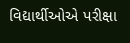વિદ્યાર્થીઓએ પરીક્ષા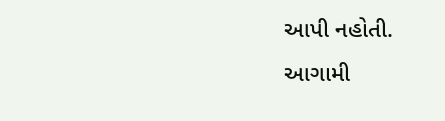આપી નહોતી.
આગામી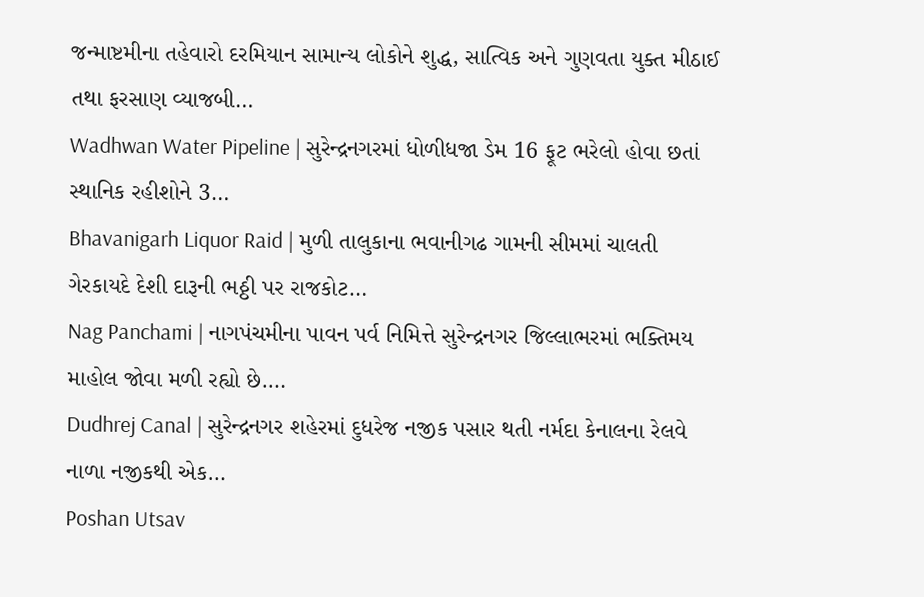જન્માષ્ટમીના તહેવારો દરમિયાન સામાન્ય લોકોને શુદ્ધ, સાત્વિક અને ગુણવતા યુક્ત મીઠાઈ તથા ફરસાણ વ્યાજબી…
Wadhwan Water Pipeline | સુરેન્દ્રનગરમાં ધોળીધજા ડેમ 16 ફૂટ ભરેલો હોવા છતાં સ્થાનિક રહીશોને 3…
Bhavanigarh Liquor Raid | મુળી તાલુકાના ભવાનીગઢ ગામની સીમમાં ચાલતી ગેરકાયદે દેશી દારૂની ભઠ્ઠી પર રાજકોટ…
Nag Panchami | નાગપંચમીના પાવન પર્વ નિમિત્તે સુરેન્દ્રનગર જિલ્લાભરમાં ભક્તિમય માહોલ જોવા મળી રહ્યો છે.…
Dudhrej Canal | સુરેન્દ્રનગર શહેરમાં દુધરેજ નજીક પસાર થતી નર્મદા કેનાલના રેલવે નાળા નજીકથી એક…
Poshan Utsav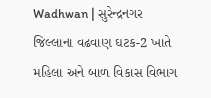Wadhwan | સુરેન્દ્રનગર જિલ્લાના વઢવાણ ઘટક-2 ખાતે મહિલા અને બાળ વિકાસ વિભાગ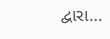દ્વારા…